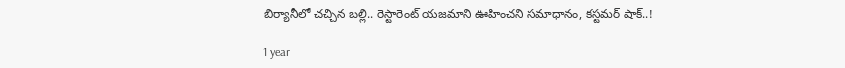బిర్యానీలో చచ్చిన బల్లి.. రెస్టారెంట్ యజమాని ఊహించని సమాధానం, కస్టమర్ షాక్..!

1 year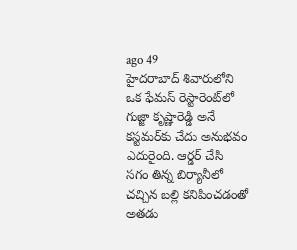ago 49
హైదరాబాద్ శివారులోని ఒక ఫేమస్ రెస్టారెంట్‌లో గుజ్జా కృష్ణారెడ్డి అనే కస్టమర్‌కు చేదు అనుభవం ఎదురైంది. ఆర్డర్ చేసి సగం తిన్న బిర్యానీలో చచ్చిన బల్లి కనిపించడంతో అతడు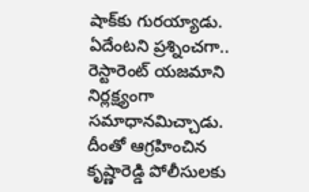షాక్‌కు గురయ్యాడు. ఏదేంటని ప్రశ్నించగా.. రెస్టారెంట్ యజమాని నిర్లక్ష్యంగా సమాధానమిచ్చాడు. దీంతో ఆగ్రహించిన కృష్ణారెడ్డి పోలీసులకు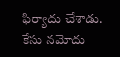ఫిర్యాదు చేశాడు. కేసు నమోదు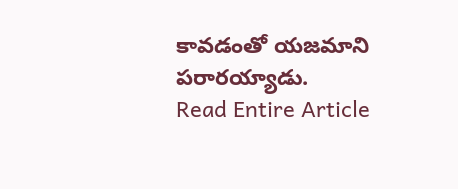కావడంతో యజమాని పరారయ్యాడు.
Read Entire Article